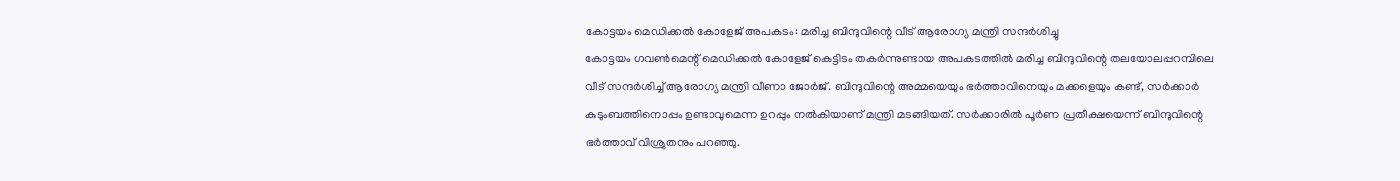കോട്ടയം മെഡിക്കൽ കോളേജ് അപകടം: മരിച്ച ബിന്ദുവിന്റെ വീട് ആരോഗ്യ മന്ത്രി സന്ദർശിച്ചു
കോട്ടയം ഗവൺമെന്റ് മെഡിക്കൽ കോളേജ് കെട്ടിടം തകർന്നുണ്ടായ അപകടത്തിൽ മരിച്ച ബിന്ദുവിന്റെ തലയോലപ്പറമ്പിലെ വീട് സന്ദർശിച്ച് ആരോഗ്യ മന്ത്രി വീണാ ജോർജ്. ബിന്ദുവിന്റെ അമ്മയെയും ഭർത്താവിനെയും മക്കളെയും കണ്ട്, സർക്കാർ കുടുംബത്തിനൊപ്പം ഉണ്ടാവുമെന്ന ഉറപ്പും നൽകിയാണ് മന്ത്രി മടങ്ങിയത്. സർക്കാരിൽ പൂർണ പ്രതീക്ഷയെന്ന് ബിന്ദുവിന്റെ ഭർത്താവ് വിശ്രുതനും പറഞ്ഞു.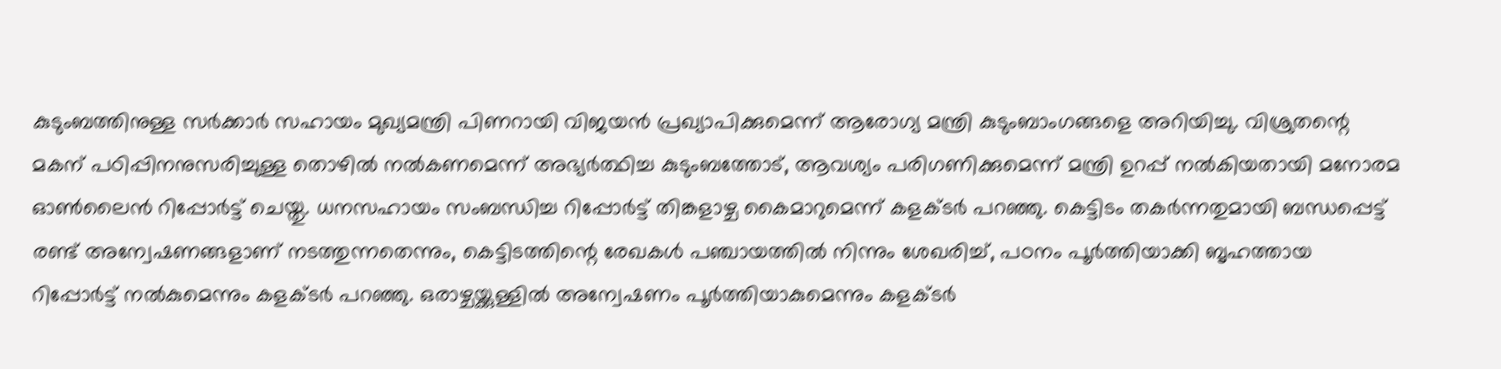കുടുംബത്തിനുള്ള സർക്കാർ സഹായം മുഖ്യമന്ത്രി പിണറായി വിജയൻ പ്രഖ്യാപിക്കുമെന്ന് ആരോഗ്യ മന്ത്രി കുടുംബാംഗങ്ങളെ അറിയിച്ചു. വിശ്രുതന്റെ മകന് പഠിപ്പിനനുസരിച്ചുള്ള തൊഴിൽ നൽകണമെന്ന് അഭ്യർത്ഥിച്ച കുടുംബത്തോട്, ആവശ്യം പരിഗണിക്കുമെന്ന് മന്ത്രി ഉറപ്പ് നൽകിയതായി മനോരമ ഓൺലൈൻ റിപ്പോർട്ട് ചെയ്തു. ധനസഹായം സംബന്ധിച്ച റിപ്പോർട്ട് തിങ്കളാഴ്ച കൈമാറുമെന്ന് കളക്ടർ പറഞ്ഞു. കെട്ടിടം തകർന്നതുമായി ബന്ധപ്പെട്ട് രണ്ട് അന്വേഷണങ്ങളാണ് നടത്തുന്നതെന്നും, കെട്ടിടത്തിന്റെ രേഖകൾ പഞ്ചായത്തിൽ നിന്നും ശേഖരിച്ച്, പഠനം പൂർത്തിയാക്കി ബൃഹത്തായ റിപ്പോർട്ട് നൽകുമെന്നും കളക്ടർ പറഞ്ഞു. ഒരാഴ്ചയ്ക്കുള്ളിൽ അന്വേഷണം പൂർത്തിയാകുമെന്നും കളക്ടർ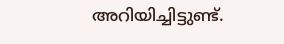അറിയിച്ചിട്ടുണ്ട്.